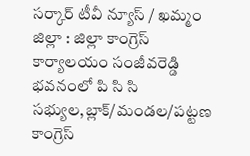సర్కార్ టీవీ న్యూస్ / ఖమ్మం జిల్లా : జిల్లా కాంగ్రెస్ కార్యాలయం సంజీవరెడ్డి భవనంలో పి సి సి సభ్యుల,బ్లాక్/మండల/పట్టణ కాంగ్రెస్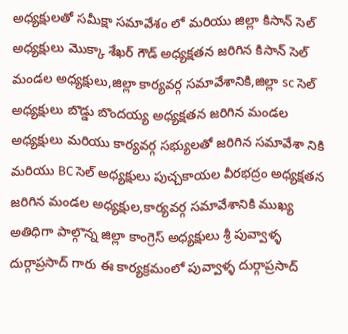అధ్యక్షులతో సమీక్షా సమావేశం లో మరియు జిల్లా కిసాన్ సెల్ అధ్యక్షులు మొక్కా శేఖర్ గౌడ్ అధ్యక్షతన జరిగిన కిసాన్ సెల్ మండల అధ్యక్షులు,జిల్లా కార్యవర్గ సమావేశానికి,జిల్లా sc సెల్ అధ్యక్షులు బొడ్డు బొందయ్య అధ్యక్షతన జరిగిన మండల అధ్యక్షులు మరియు కార్యవర్గ సభ్యులతో జరిగిన సమావేశా నికి మరియు BC సెల్ అధ్యక్షులు పుచ్చకాయల వీరభద్రం అధ్యక్షతన జరిగిన మండల అధ్యక్షుల,కార్యవర్గ సమావేశానికి ముఖ్య అతిధిగా పాల్గొన్న జిల్లా కాంగ్రెస్ అధ్యక్షులు శ్రీ పువ్వాళ్ళ దుర్గాప్రసాద్ గారు ఈ కార్యక్రమంలో పువ్వాళ్ళ దుర్గాప్రసాద్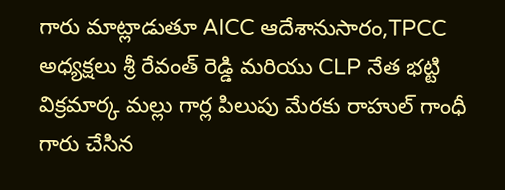గారు మాట్లాడుతూ AICC ఆదేశానుసారం,TPCC అధ్యక్షలు శ్రీ రేవంత్ రెడ్డి మరియు CLP నేత భట్టి విక్రమార్క మల్లు గార్ల పిలుపు మేరకు రాహుల్ గాంధీ గారు చేసిన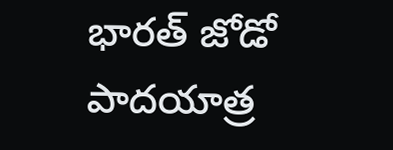భారత్ జోడో పాదయాత్ర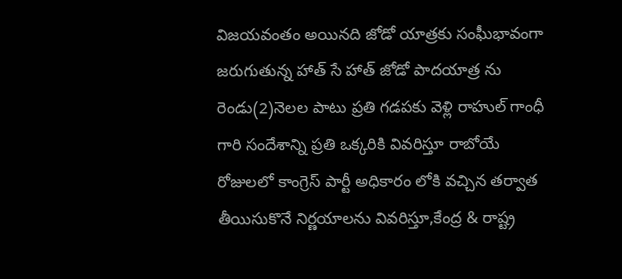విజయవంతం అయినది జోడో యాత్రకు సంఘీభావంగా జరుగుతున్న హాత్ సే హాత్ జోడో పాదయాత్ర ను రెండు(2)నెలల పాటు ప్రతి గడపకు వెళ్లి రాహుల్ గాంధీ గారి సందేశాన్ని ప్రతి ఒక్కరికి వివరిస్తూ రాబోయే రోజులలో కాంగ్రెస్ పార్టీ అధికారం లోకి వచ్చిన తర్వాత తీయిసుకొనే నిర్ణయాలను వివరిస్తూ,కేంద్ర & రాష్ట్ర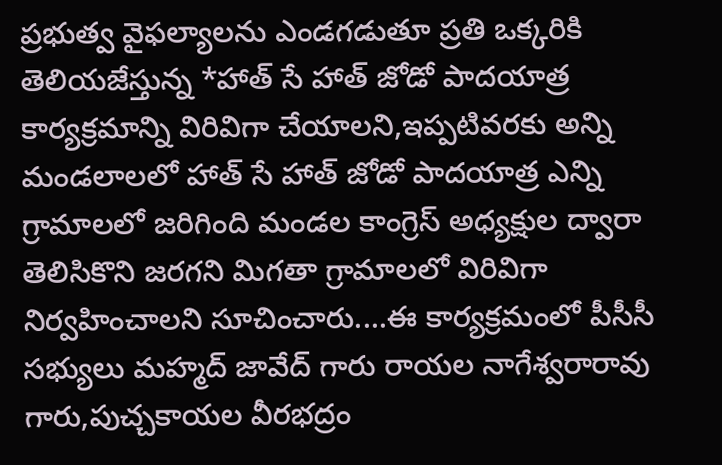ప్రభుత్వ వైఫల్యాలను ఎండగడుతూ ప్రతి ఒక్కరికి తెలియజేస్తున్న *హాత్ సే హాత్ జోడో పాదయాత్ర కార్యక్రమాన్ని విరివిగా చేయాలని,ఇప్పటివరకు అన్ని మండలాలలో హాత్ సే హాత్ జోడో పాదయాత్ర ఎన్ని గ్రామాలలో జరిగింది మండల కాంగ్రెస్ అధ్యక్షుల ద్వారా తెలిసికొని జరగని మిగతా గ్రామాలలో విరివిగా నిర్వహించాలని సూచించారు....ఈ కార్యక్రమంలో పీసీసీ సభ్యులు మహ్మద్ జావేద్ గారు రాయల నాగేశ్వరారావు గారు,పుచ్చకాయల వీరభద్రం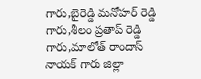గారు,బైరెడ్డి మనోహర్ రెడ్డి గారు,శీలం ప్రతాప్ రెడ్డి గారు,మాలోత్ రాందాస్ నాయక్ గారు జిల్లా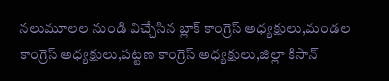నలుమూలల నుండి విచ్చేసిన బ్లాక్ కాంగ్రెస్ అధ్యక్షులు,మండల కాంగ్రెస్ అధ్యక్షులు,పట్టణ కాంగ్రెస్ అధ్యక్షులు,జిల్లా కిసాన్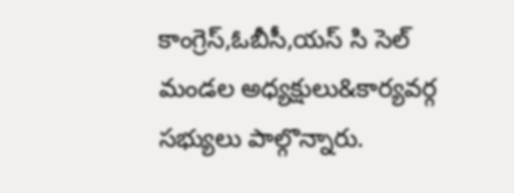కాంగ్రెస్,ఓబీసీ,యస్ సి సెల్ మండల అధ్యక్షులు&కార్యవర్గ సభ్యులు పాల్గొన్నారు.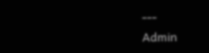---
Admin